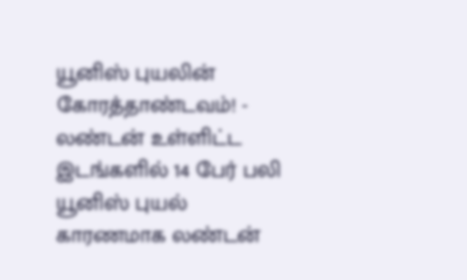யூனிஸ் புயலின் கோரத்தாண்டவம்! - லண்டன் உள்ளிட்ட இடங்களில் 14 பேர் பலி
யூனிஸ் புயல் காரணமாக லண்டன்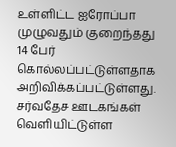உள்ளிட்ட ஐரோப்பா முழுவதும் குறைந்தது 14 பேர் கொல்லப்பட்டுள்ளதாக அறிவிக்கப்பட்டுள்ளது. சர்வதேச ஊடகங்கள் வெளியிட்டுள்ள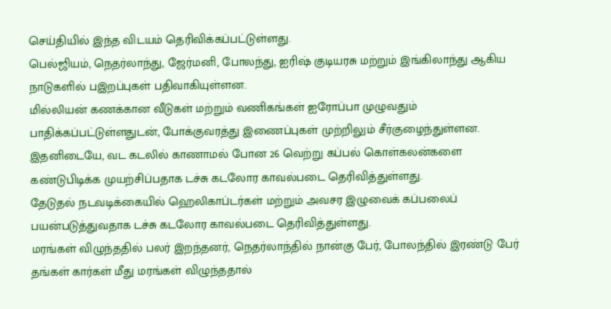செய்தியில் இந்த விடயம் தெரிவிக்கப்பட்டுள்ளது.
பெல்ஜியம், நெதர்லாந்து, ஜேர்மனி, போலந்து, ஐரிஷ் குடியரசு மற்றும் இங்கிலாந்து ஆகிய நாடுகளில் பஇறப்புகள் பதிவாகியுள்ளன.
மில்லியன் கணக்கான வீடுகள் மற்றும் வணிகங்கள் ஐரோப்பா முழுவதும் பாதிக்கப்பட்டுள்ளதுடன், போக்குவரத்து இணைப்புகள் முற்றிலும் சீர்குழைந்துள்ளன.
இதனிடையே, வட கடலில் காணாமல் போன 26 வெற்று கப்பல் கொள்கலன்களை கண்டுபிடிக்க முயற்சிப்பதாக டச்சு கடலோர காவல்படை தெரிவித்துள்ளது.
தேடுதல் நடவடிக்கையில் ஹெலிகாப்டர்கள் மற்றும் அவசர இழுவைக் கப்பலைப் பயன்படுத்துவதாக டச்சு கடலோர காவல்படை தெரிவித்துள்ளது.
மரங்கள் விழுந்ததில் பலர் இறந்தனர், நெதர்லாந்தில் நான்கு பேர், போலந்தில் இரண்டு பேர் தங்கள் கார்கள் மீது மரங்கள் விழுந்ததால்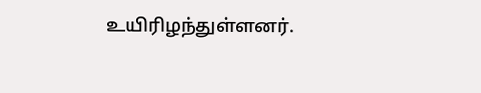உயிரிழந்துள்ளனர்.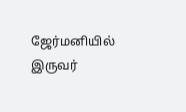ஜேர்மனியில் இருவர்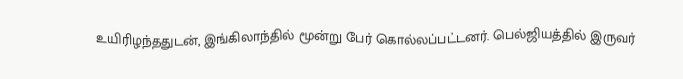உயிரிழந்ததுடன், இங்கிலாந்தில் மூன்று பேர் கொல்லப்பட்டனர். பெல்ஜியத்தில் இருவர்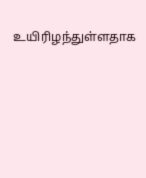உயிரிழந்துள்ளதாக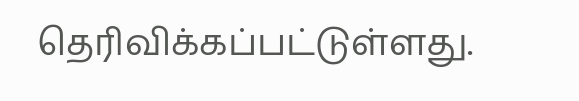தெரிவிக்கப்பட்டுள்ளது.